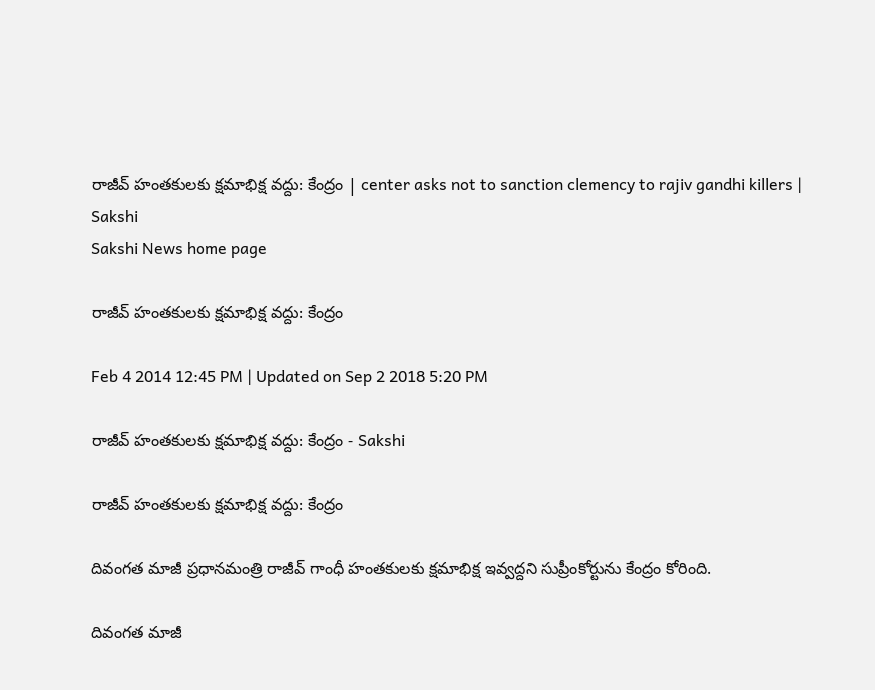రాజీవ్ హంతకులకు క్షమాభిక్ష వద్దు: కేంద్రం | center asks not to sanction clemency to rajiv gandhi killers | Sakshi
Sakshi News home page

రాజీవ్ హంతకులకు క్షమాభిక్ష వద్దు: కేంద్రం

Feb 4 2014 12:45 PM | Updated on Sep 2 2018 5:20 PM

రాజీవ్ హంతకులకు క్షమాభిక్ష వద్దు: కేంద్రం - Sakshi

రాజీవ్ హంతకులకు క్షమాభిక్ష వద్దు: కేంద్రం

దివంగత మాజీ ప్రధానమంత్రి రాజీవ్ గాంధీ హంతకులకు క్షమాభిక్ష ఇవ్వద్దని సుప్రీంకోర్టును కేంద్రం కోరింది.

దివంగత మాజీ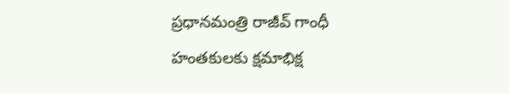ప్రధానమంత్రి రాజీవ్ గాంధీ హంతకులకు క్షమాభిక్ష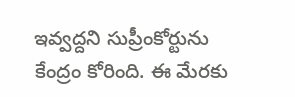ఇవ్వద్దని సుప్రీంకోర్టును కేంద్రం కోరింది. ఈ మేరకు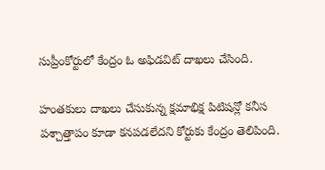సుప్రీంకోర్టులో కేంద్రం ఓ అఫిడవిట్ దాఖలు చేసింది.

హంతకులు దాఖలు చేసుకున్న క్షమాభిక్ష పిటిషన్లో కనీస పశ్చాత్తాపం కూడా కనపడలేదని కోర్టుకు కేంద్రం తెలిపింది.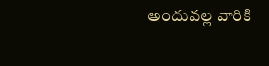అందువల్ల వారికి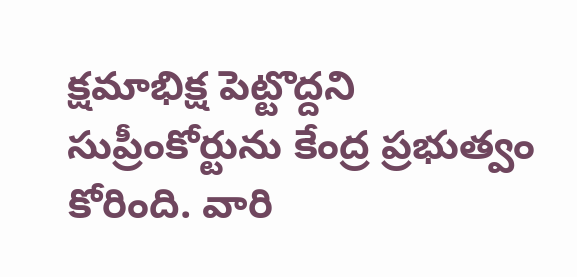క్షమాభిక్ష పెట్టొద్దని సుప్రీంకోర్టును కేంద్ర ప్రభుత్వం కోరింది. వారి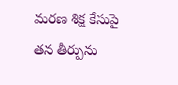మరణ శిక్ష కేసుపై తన తీర్పును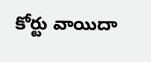కోర్టు వాయిదా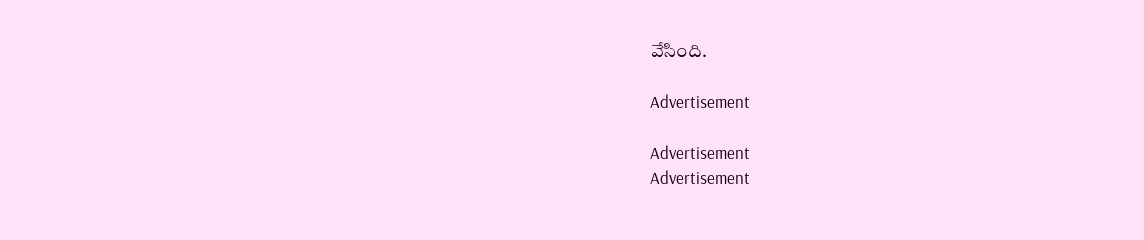వేసింది.

Advertisement

Advertisement
Advertisement